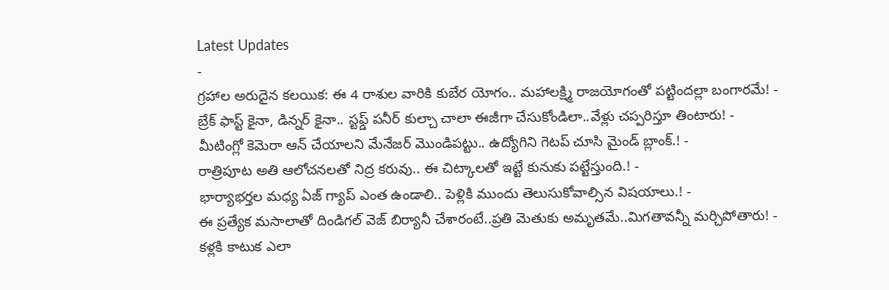Latest Updates
-
గ్రహాల అరుదైన కలయిక: ఈ 4 రాశుల వారికి కుబేర యోగం.. మహాలక్ష్మి రాజయోగంతో పట్టిందల్లా బంగారమే! -
బ్రేక్ ఫాస్ట్ కైనా, డిన్నర్ కైనా.. స్టఫ్డ్ పనీర్ కుల్చా చాలా ఈజీగా చేసుకోండిలా..వేళ్లు చప్పరిస్తూ తింటారు! -
మీటింగ్లో కెమెరా ఆన్ చేయాలని మేనేజర్ మొండిపట్టు.. ఉద్యోగిని గెటప్ చూసి మైండ్ బ్లాంక్.! -
రాత్రిపూట అతి ఆలోచనలతో నిద్ర కరువు.. ఈ చిట్కాలతో ఇట్టే కునుకు పట్టేస్తుంది.! -
భార్యాభర్తల మధ్య ఏజ్ గ్యాప్ ఎంత ఉండాలి.. పెళ్లికి ముందు తెలుసుకోవాల్సిన విషయాలు.! -
ఈ ప్రత్యేక మసాలాతో దిండిగల్ వెజ్ బిర్యానీ చేశారంటే..ప్రతి మెతుకు అమృతమే..మిగతావన్నీ మర్చిపోతారు! -
కళ్లకి కాటుక ఎలా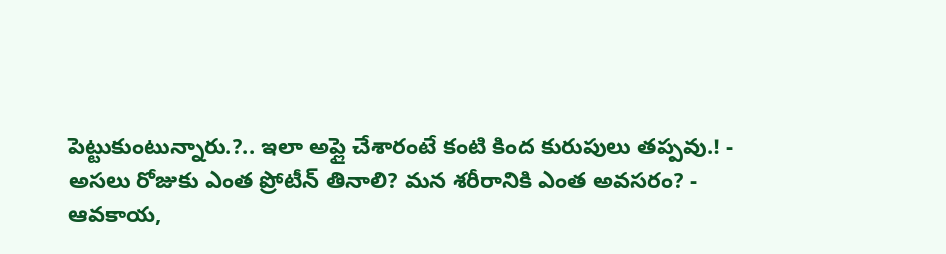పెట్టుకుంటున్నారు.?.. ఇలా అప్లై చేశారంటే కంటి కింద కురుపులు తప్పవు.! -
అసలు రోజుకు ఎంత ప్రోటీన్ తినాలి? మన శరీరానికి ఎంత అవసరం? -
ఆవకాయ,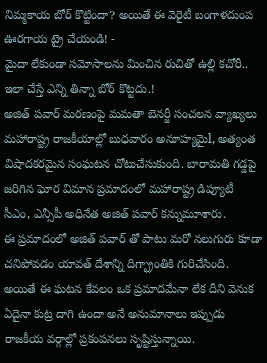నిమ్మకాయ బోర్ కొట్టిందా? అయితే ఈ వెరైటీ బంగాళదుంప ఊరగాయ ట్రై చేయండి! -
మైదా లేకుండా సమోసాలను మించిన రుచితో ఉల్లి కచోరీ.. ఇలా చేస్తే ఎన్ని తిన్నా బోర్ కొట్టదు.!
అజిత్ పవార్ మరణంపై మమతా బెనర్జీ సంచలన వ్యాఖ్యలు
మహారాష్ట్ర రాజకీయాల్లో బుధవారం అనూహ్యమైl, అత్యంత విషాదకరమైన సంఘటన చోటుచేసుకుంది. బారామతి గడ్డపై జరిగిన ఘోర విమాన ప్రమాదంలో మహారాష్ట్ర డిప్యూటీ సీఎం, ఎన్సీపీ అధినేత అజిత్ పవార్ కన్నుమూశారు.
ఈ ప్రమాదంలో అజిత్ పవార్ తో పాటు మరో నలుగురు కూడా చనిపోవడం యావత్ దేశాన్ని దిగ్భ్రాంతికి గురిచేసింది. అయితే ఈ ఘటన కేవలం ఒక ప్రమాదమేనా లేక దీని వెనుక ఏదైనా కుట్ర దాగి ఉందా అనే అనుమానాలు ఇప్పుడు రాజకీయ వర్గాల్లో ప్రకంపనలు సృష్టిస్తున్నాయి.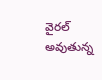వైరల్ అవుతున్న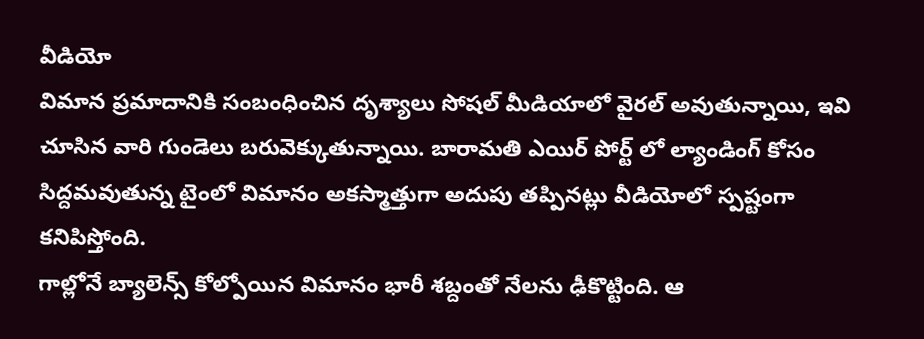వీడియో
విమాన ప్రమాదానికి సంబంధించిన దృశ్యాలు సోషల్ మీడియాలో వైరల్ అవుతున్నాయి, ఇవి చూసిన వారి గుండెలు బరువెక్కుతున్నాయి. బారామతి ఎయిర్ పోర్ట్ లో ల్యాండింగ్ కోసం సిద్దమవుతున్న టైంలో విమానం అకస్మాత్తుగా అదుపు తప్పినట్లు వీడియోలో స్పష్టంగా కనిపిస్తోంది.
గాల్లోనే బ్యాలెన్స్ కోల్పోయిన విమానం భారీ శబ్దంతో నేలను ఢీకొట్టింది. ఆ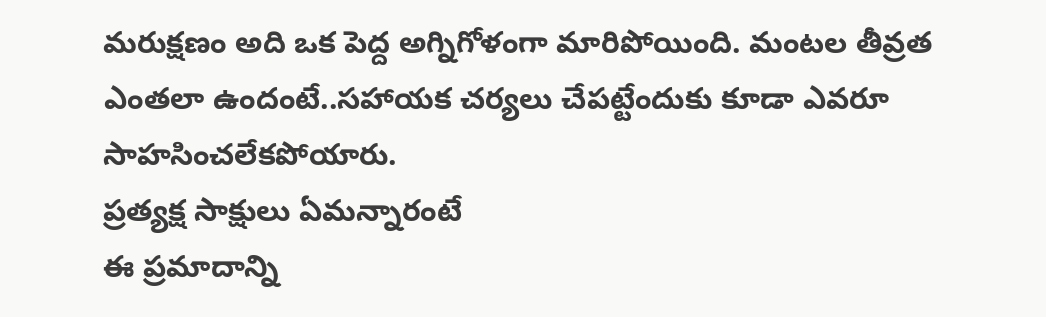మరుక్షణం అది ఒక పెద్ద అగ్నిగోళంగా మారిపోయింది. మంటల తీవ్రత ఎంతలా ఉందంటే..సహాయక చర్యలు చేపట్టేందుకు కూడా ఎవరూ సాహసించలేకపోయారు.
ప్రత్యక్ష సాక్షులు ఏమన్నారంటే
ఈ ప్రమాదాన్ని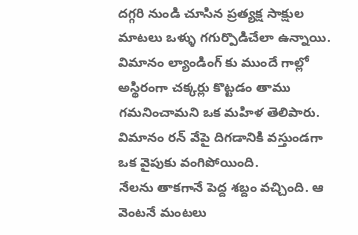దగ్గరి నుండి చూసిన ప్రత్యక్ష సాక్షుల మాటలు ఒళ్ళు గగుర్పొడిచేలా ఉన్నాయి. విమానం ల్యాండింగ్ కు ముందే గాల్లో అస్థిరంగా చక్కర్లు కొట్టడం తాము గమనించామని ఒక మహిళ తెలిపారు. విమానం రన్ వేపై దిగడానికి వస్తుండగా ఒక వైపుకు వంగిపోయింది.
నేలను తాకగానే పెద్ద శబ్దం వచ్చింది. ఆ వెంటనే మంటలు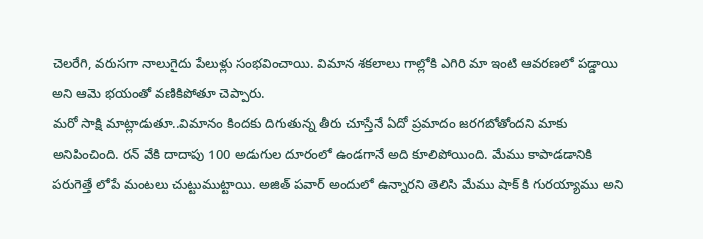చెలరేగి, వరుసగా నాలుగైదు పేలుళ్లు సంభవించాయి. విమాన శకలాలు గాల్లోకి ఎగిరి మా ఇంటి ఆవరణలో పడ్డాయి అని ఆమె భయంతో వణికిపోతూ చెప్పారు.
మరో సాక్షి మాట్లాడుతూ..విమానం కిందకు దిగుతున్న తీరు చూస్తేనే ఏదో ప్రమాదం జరగబోతోందని మాకు అనిపించింది. రన్ వేకి దాదాపు 100 అడుగుల దూరంలో ఉండగానే అది కూలిపోయింది. మేము కాపాడడానికి పరుగెత్తే లోపే మంటలు చుట్టుముట్టాయి. అజిత్ పవార్ అందులో ఉన్నారని తెలిసి మేము షాక్ కి గురయ్యాము అని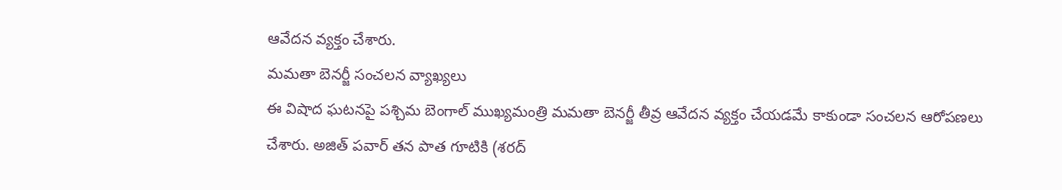ఆవేదన వ్యక్తం చేశారు.
మమతా బెనర్జీ సంచలన వ్యాఖ్యలు
ఈ విషాద ఘటనపై పశ్చిమ బెంగాల్ ముఖ్యమంత్రి మమతా బెనర్జీ తీవ్ర ఆవేదన వ్యక్తం చేయడమే కాకుండా సంచలన ఆరోపణలు చేశారు. అజిత్ పవార్ తన పాత గూటికి (శరద్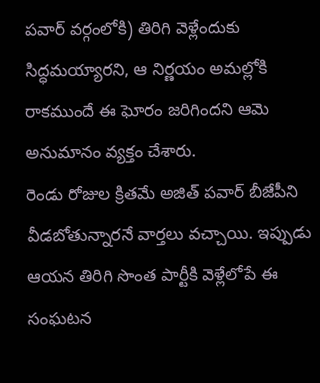పవార్ వర్గంలోకి) తిరిగి వెళ్లేందుకు సిద్ధమయ్యారని, ఆ నిర్ణయం అమల్లోకి రాకముందే ఈ ఘోరం జరిగిందని ఆమె అనుమానం వ్యక్తం చేశారు.
రెండు రోజుల క్రితమే అజిత్ పవార్ బీజేపీని వీడబోతున్నారనే వార్తలు వచ్చాయి. ఇప్పుడు ఆయన తిరిగి సొంత పార్టీకి వెళ్లేలోపే ఈ సంఘటన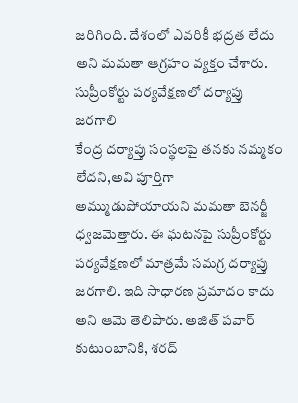జరిగింది. దేశంలో ఎవరికీ భద్రత లేదు అని మమతా ఆగ్రహం వ్యక్తం చేశారు.
సుప్రీంకోర్టు పర్యవేక్షణలో దర్యాప్తు జరగాలి
కేంద్ర దర్యాప్తు సంస్థలపై తనకు నమ్మకం లేదని,అవి పూర్తిగా అమ్ముడుపోయాయని మమతా బెనర్జీ ధ్వజమెత్తారు. ఈ ఘటనపై సుప్రీంకోర్టు పర్యవేక్షణలో మాత్రమే సమగ్ర దర్యాప్తు జరగాలి. ఇది సాధారణ ప్రమాదం కాదు అని ఆమె తెలిపారు. అజిత్ పవార్ కుటుంబానికి, శరద్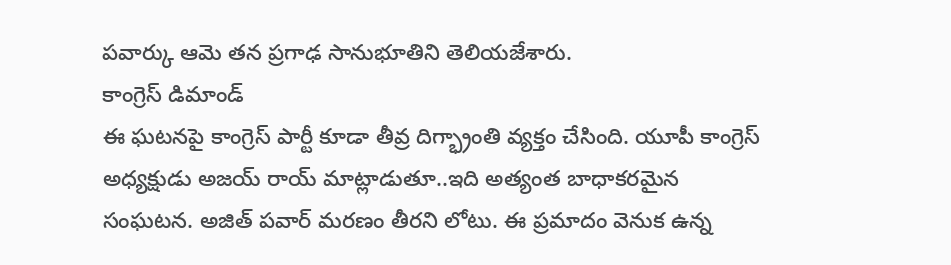పవార్కు ఆమె తన ప్రగాఢ సానుభూతిని తెలియజేశారు.
కాంగ్రెస్ డిమాండ్
ఈ ఘటనపై కాంగ్రెస్ పార్టీ కూడా తీవ్ర దిగ్భ్రాంతి వ్యక్తం చేసింది. యూపీ కాంగ్రెస్ అధ్యక్షుడు అజయ్ రాయ్ మాట్లాడుతూ..ఇది అత్యంత బాధాకరమైన సంఘటన. అజిత్ పవార్ మరణం తీరని లోటు. ఈ ప్రమాదం వెనుక ఉన్న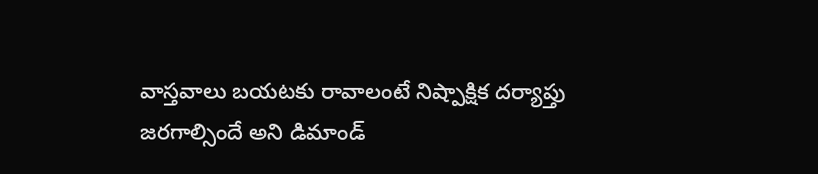వాస్తవాలు బయటకు రావాలంటే నిష్పాక్షిక దర్యాప్తు జరగాల్సిందే అని డిమాండ్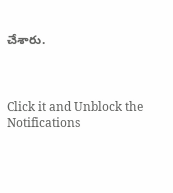చేశారు.



Click it and Unblock the Notifications